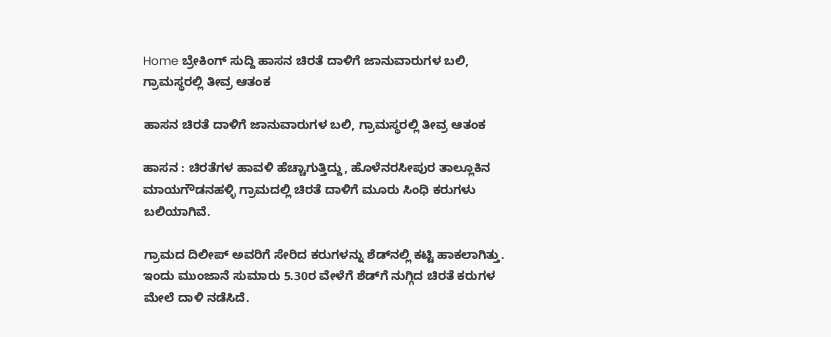Home ಬ್ರೇಕಿಂಗ್ ಸುದ್ದಿ ಹಾಸನ ಚಿರತೆ ದಾಳಿಗೆ ಜಾನುವಾರುಗಳ ಬಲಿ, ಗ್ರಾಮಸ್ಥರಲ್ಲಿ ತೀವ್ರ ಆತಂಕ

ಹಾಸನ ಚಿರತೆ ದಾಳಿಗೆ ಜಾನುವಾರುಗಳ ಬಲಿ, ಗ್ರಾಮಸ್ಥರಲ್ಲಿ ತೀವ್ರ ಆತಂಕ

ಹಾಸನ : ಚಿರತೆಗಳ ಹಾವಳಿ ಹೆಚ್ಚಾಗುತ್ತಿದ್ದು, ಹೊಳೆನರಸೀಪುರ ತಾಲ್ಲೂಕಿನ ಮಾಯಗೌಡನಹಳ್ಳಿ ಗ್ರಾಮದಲ್ಲಿ ಚಿರತೆ ದಾಳಿಗೆ ಮೂರು ಸಿಂಧಿ ಕರುಗಳು ಬಲಿಯಾಗಿವೆ.

ಗ್ರಾಮದ ದಿಲೀಪ್ ಅವರಿಗೆ ಸೇರಿದ ಕರುಗಳನ್ನು ಶೆಡ್‌ನಲ್ಲಿ ಕಟ್ಟಿ ಹಾಕಲಾಗಿತ್ತು. ಇಂದು ಮುಂಜಾನೆ ಸುಮಾರು 5.30ರ ವೇಳೆಗೆ ಶೆಡ್‌ಗೆ ನುಗ್ಗಿದ ಚಿರತೆ ಕರುಗಳ ಮೇಲೆ ದಾಳಿ ನಡೆಸಿದೆ.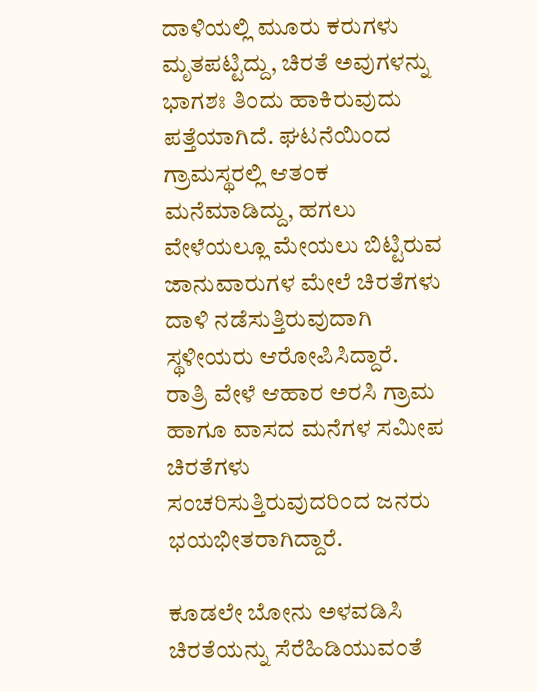ದಾಳಿಯಲ್ಲಿ ಮೂರು ಕರುಗಳು ಮೃತಪಟ್ಟಿದ್ದು, ಚಿರತೆ ಅವುಗಳನ್ನು ಭಾಗಶಃ ತಿಂದು ಹಾಕಿರುವುದು ಪತ್ತೆಯಾಗಿದೆ. ಘಟನೆಯಿಂದ ಗ್ರಾಮಸ್ಥರಲ್ಲಿ ಆತಂಕ ಮನೆಮಾಡಿದ್ದು, ಹಗಲು ವೇಳೆಯಲ್ಲೂ ಮೇಯಲು ಬಿಟ್ಟಿರುವ ಜಾನುವಾರುಗಳ ಮೇಲೆ ಚಿರತೆಗಳು ದಾಳಿ ನಡೆಸುತ್ತಿರುವುದಾಗಿ ಸ್ಥಳೀಯರು ಆರೋಪಿಸಿದ್ದಾರೆ. ರಾತ್ರಿ ವೇಳೆ ಆಹಾರ ಅರಸಿ ಗ್ರಾಮ ಹಾಗೂ ವಾಸದ ಮನೆಗಳ ಸಮೀಪ ಚಿರತೆಗಳು ಸಂಚರಿಸುತ್ತಿರುವುದರಿಂದ ಜನರು ಭಯಭೀತರಾಗಿದ್ದಾರೆ.

ಕೂಡಲೇ ಬೋನು ಅಳವಡಿಸಿ ಚಿರತೆಯನ್ನು ಸೆರೆಹಿಡಿಯುವಂತೆ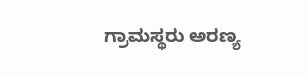ಗ್ರಾಮಸ್ಥರು ಅರಣ್ಯ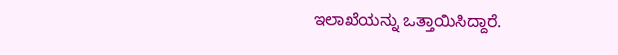ಇಲಾಖೆಯನ್ನು ಒತ್ತಾಯಿಸಿದ್ದಾರೆ.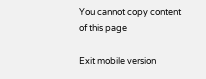You cannot copy content of this page

Exit mobile version